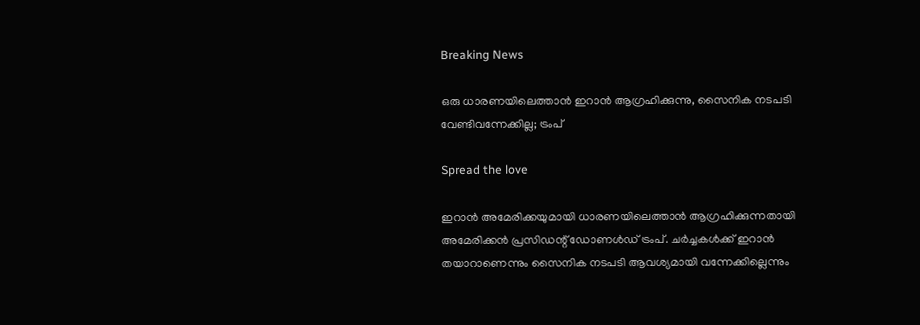Breaking News

ഒരു ധാരണയിലെത്താന്‍ ഇറാന്‍ ആഗ്രഹിക്കുന്നു, സൈനിക നടപടി വേണ്ടിവന്നേക്കില്ല; ട്രംപ്

Spread the love

ഇറാന്‍ അമേരിക്കയുമായി ധാരണയിലെത്താന്‍ ആഗ്രഹിക്കുന്നതായി അമേരിക്കന്‍ പ്രസിഡന്റ് ഡോണള്‍ഡ് ട്രംപ്. ചര്‍ച്ചകള്‍ക്ക് ഇറാന്‍ തയാറാണെന്നും സൈനിക നടപടി ആവശ്യമായി വന്നേക്കില്ലെന്നും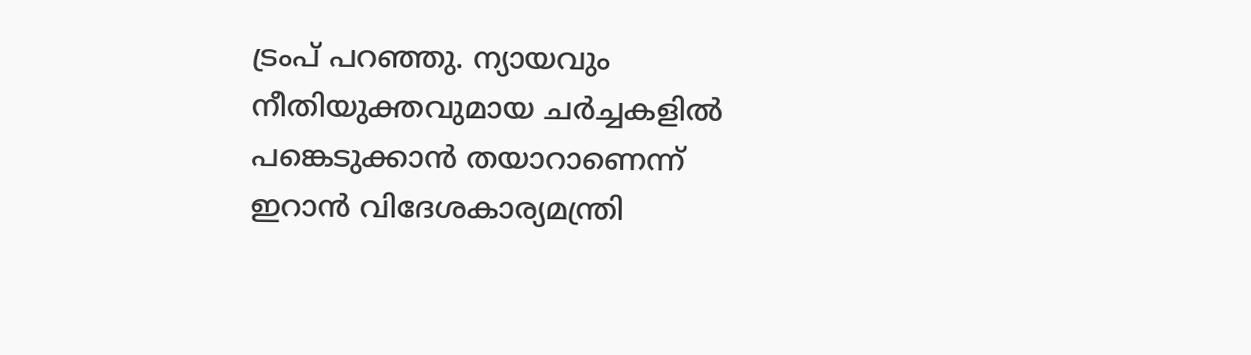ട്രംപ് പറഞ്ഞു. ന്യായവും നീതിയുക്തവുമായ ചര്‍ച്ചകളില്‍ പങ്കെടുക്കാന്‍ തയാറാണെന്ന് ഇറാന്‍ വിദേശകാര്യമന്ത്രി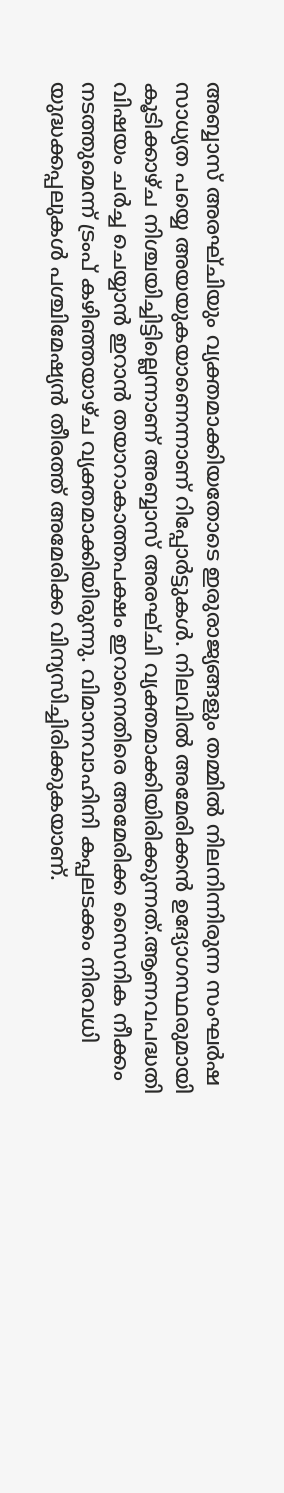അബ്ബാസ് അരഘ്ചിയും വ്യക്തമാക്കിയതോടെ ഇരുരാജ്യങ്ങളും തമ്മില്‍ നിലനിന്നിരുന്ന സംഘര്‍ഷ സാധ്യത പയ്യെ അയയുകയാണെന്നാണ് റിപ്പോര്‍ട്ടുകള്‍. നിലവില്‍ അമേരിക്കന്‍ ഉദ്യോഗസ്ഥരുമായി കൂടിക്കാഴ്ച നിശ്ചയിച്ചിട്ടില്ലെന്നാണ് അബ്ബാസ് അരഘ്ചി വ്യക്തമാക്കിയിരിക്കുന്നത്.ആണവപദ്ധതി വിഷയം ചര്‍ച്ച ചെയ്യാന്‍ ഇറാന്‍ തയാറാകാത്തപക്ഷം ഇറാനെതിരെ അമേരിക്ക സൈനിക നീക്കം നടത്തുമെന്ന് ട്രംപ് കഴിഞ്ഞയാഴ്ച വ്യക്തമാക്കിയിരുന്നു. വിമാനവാഹിനി കപ്പലടക്കം നിരവധി യുദ്ധക്കപ്പലുകള്‍ പശ്ചിമേഷ്യന്‍ തീരത്ത് അമേരിക്ക വിന്യസിച്ചിരിക്കുകയാണ്.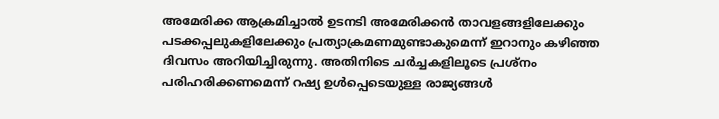അമേരിക്ക ആക്രമിച്ചാല്‍ ഉടനടി അമേരിക്കന്‍ താവളങ്ങളിലേക്കും പടക്കപ്പലുകളിലേക്കും പ്രത്യാക്രമണമുണ്ടാകുമെന്ന് ഇറാനും കഴിഞ്ഞ ദിവസം അറിയിച്ചിരുന്നു. അതിനിടെ ചര്‍ച്ചകളിലൂടെ പ്രശ്‌നം പരിഹരിക്കണമെന്ന് റഷ്യ ഉള്‍പ്പെടെയുള്ള രാജ്യങ്ങള്‍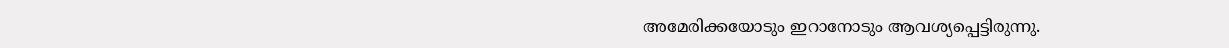അമേരിക്കയോടും ഇറാനോടും ആവശ്യപ്പെട്ടിരുന്നു.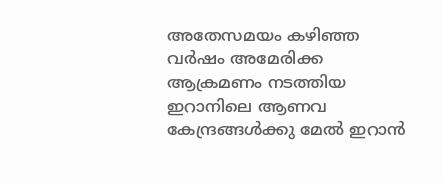അതേസമയം കഴിഞ്ഞ വര്‍ഷം അമേരിക്ക ആക്രമണം നടത്തിയ ഇറാനിലെ ആണവ കേന്ദ്രങ്ങള്‍ക്കു മേല്‍ ഇറാന്‍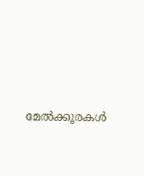മേല്‍ക്കൂരകള്‍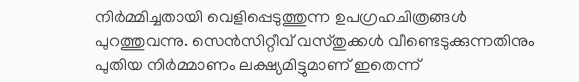നിര്‍മ്മിച്ചതായി വെളിപ്പെടുത്തുന്ന ഉപഗ്രഹചിത്രങ്ങള്‍ പുറത്തുവന്നു. സെന്‍സിറ്റീവ് വസ്തുക്കള്‍ വീണ്ടെടുക്കുന്നതിനും പുതിയ നിര്‍മ്മാണം ലക്ഷ്യമിട്ടുമാണ് ഇതെന്ന്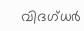വിദഗ്ധര്‍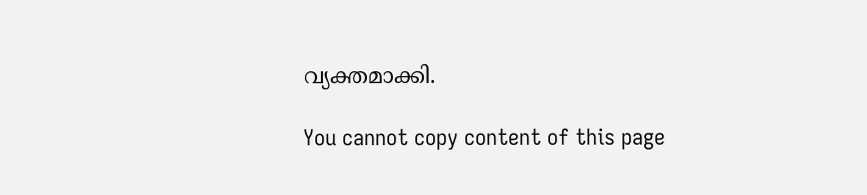വ്യക്തമാക്കി.

You cannot copy content of this page